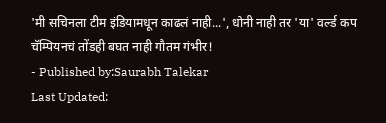'मी सचिनला टीम इंडियामधून काढलं नाही...', धोनी नाही तर 'या' वर्ल्ड कप चॅम्पियनचं तोंडही बघत नाही गौतम गंभीर!
- Published by:Saurabh Talekar
Last Updated: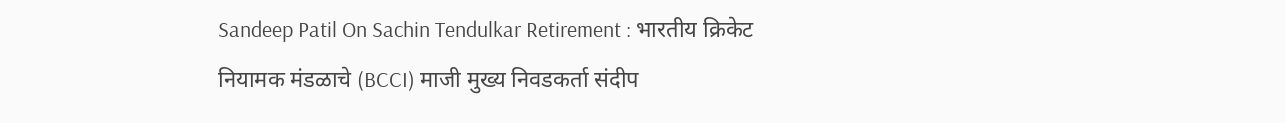Sandeep Patil On Sachin Tendulkar Retirement : भारतीय क्रिकेट नियामक मंडळाचे (BCCI) माजी मुख्य निवडकर्ता संदीप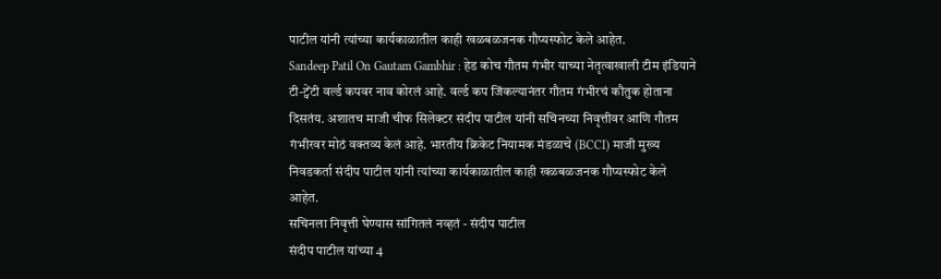पाटील यांनी त्यांच्या कार्यकाळातील काही खळबळजनक गौप्यस्फोट केले आहेत.
Sandeep Patil On Gautam Gambhir : हेड कोच गौतम गंभीर याच्या नेतृत्वाखाली टीम इंडियाने टी-ट्वेंटी वर्ल्ड कपवर नाव कोरलं आहे. वर्ल्ड कप जिंकल्यानंतर गौतम गंभीरचं कौतुक होताना दिसतंय. अशातच माजी चीफ सिलेक्टर संदीप पाटील यांनी सचिनच्या निवृत्तीवर आणि गौतम गंभीरवर मोठं वक्तव्य केलं आहे. भारतीय क्रिकेट नियामक मंडळाचे (BCCI) माजी मुख्य निवडकर्ता संदीप पाटील यांनी त्यांच्या कार्यकाळातील काही खळबळजनक गौप्यस्फोट केले आहेत.
सचिनला निवृत्ती घेण्यास सांगितलं नव्हतं - संदीप पाटील
संदीप पाटील यांच्या 4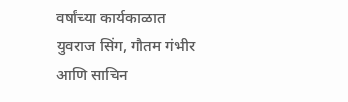वर्षांच्या कार्यकाळात युवराज सिंग, गौतम गंभीर आणि साचिन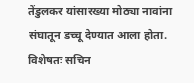तेंडुलकर यांसारख्या मोठ्या नावांना संघातून डच्चू देण्यात आला होता. विशेषतः सचिन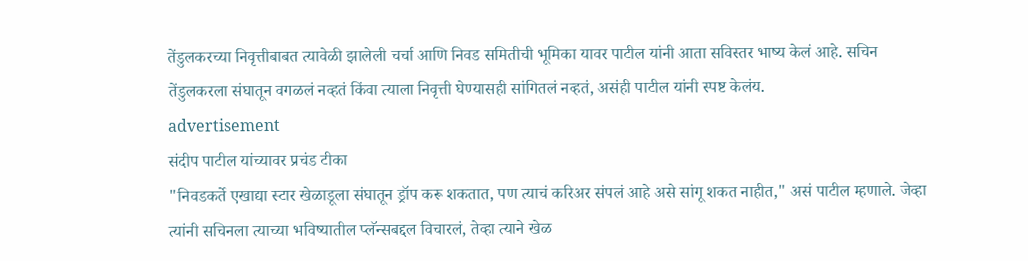तेंडुलकरच्या निवृत्तीबाबत त्यावेळी झालेली चर्चा आणि निवड समितीची भूमिका यावर पाटील यांनी आता सविस्तर भाष्य केलं आहे. सचिन तेंडुलकरला संघातून वगळलं नव्हतं किंवा त्याला निवृत्ती घेण्यासही सांगितलं नव्हतं, असंही पाटील यांनी स्पष्ट केलंय.
advertisement
संदीप पाटील यांच्यावर प्रचंड टीका
"निवडकर्ते एखाद्या स्टार खेळाडूला संघातून ड्रॉप करू शकतात, पण त्याचं करिअर संपलं आहे असे सांगू शकत नाहीत," असं पाटील म्हणाले. जेव्हा त्यांनी सचिनला त्याच्या भविष्यातील प्लॅन्सबद्दल विचारलं, तेव्हा त्याने खेळ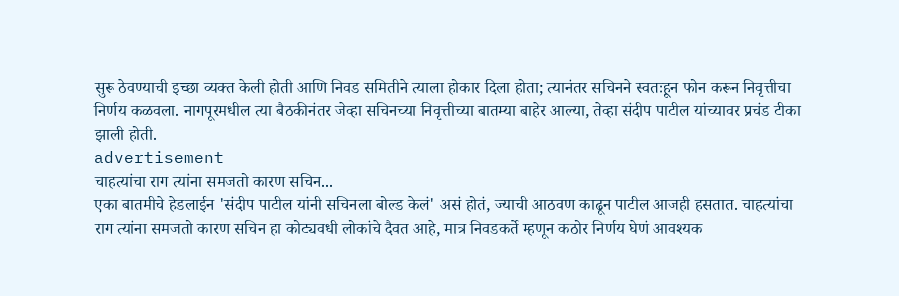सुरू ठेवण्याची इच्छा व्यक्त केली होती आणि निवड समितीने त्याला होकार दिला होता; त्यानंतर सचिनने स्वतःहून फोन करून निवृत्तीचा निर्णय कळवला. नागपूरमधील त्या बैठकीनंतर जेव्हा सचिनच्या निवृत्तीच्या बातम्या बाहेर आल्या, तेव्हा संदीप पाटील यांच्यावर प्रचंड टीका झाली होती.
advertisement
चाहत्यांचा राग त्यांना समजतो कारण सचिन...
एका बातमीचे हेडलाईन 'संदीप पाटील यांनी सचिनला बोल्ड केलं' असं होतं, ज्याची आठवण काढून पाटील आजही हसतात. चाहत्यांचा राग त्यांना समजतो कारण सचिन हा कोट्यवधी लोकांचे दैवत आहे, मात्र निवडकर्ते म्हणून कठोर निर्णय घेणं आवश्यक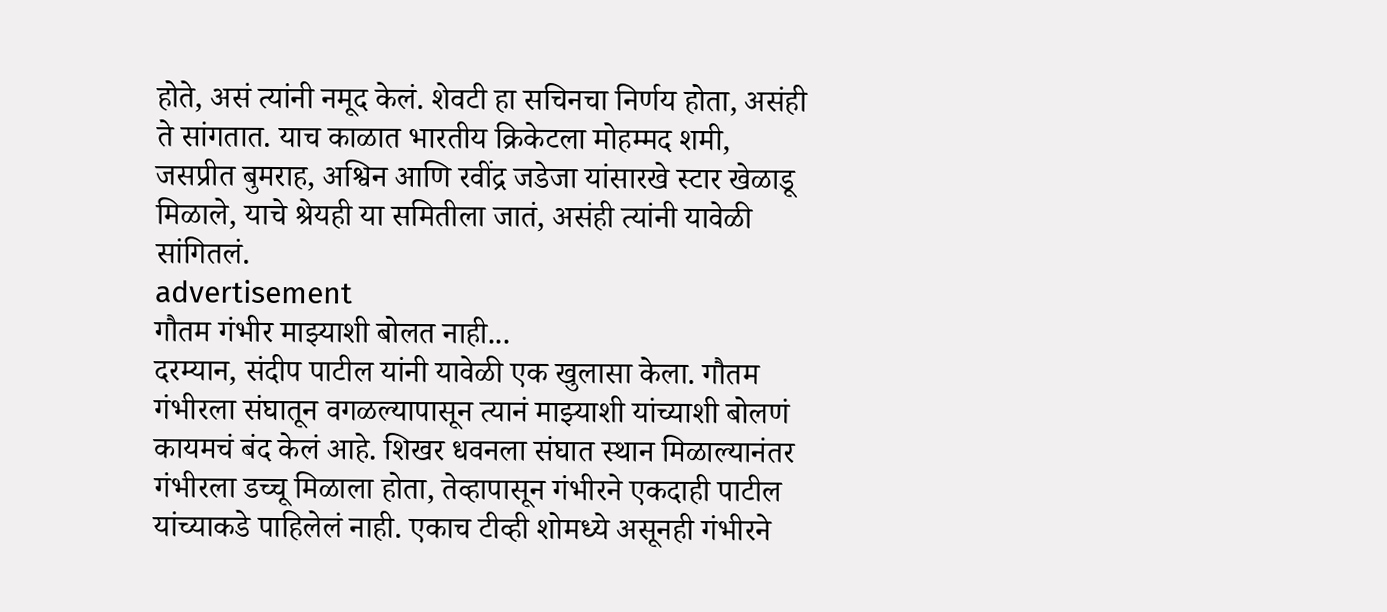होते, असं त्यांनी नमूद केलं. शेवटी हा सचिनचा निर्णय होता, असंही ते सांगतात. याच काळात भारतीय क्रिकेटला मोहम्मद शमी, जसप्रीत बुमराह, अश्विन आणि रवींद्र जडेजा यांसारखे स्टार खेळाडू मिळाले, याचे श्रेयही या समितीला जातं, असंही त्यांनी यावेळी सांगितलं.
advertisement
गौतम गंभीर माझ्याशी बोलत नाही...
दरम्यान, संदीप पाटील यांनी यावेळी एक खुलासा केला. गौतम गंभीरला संघातून वगळल्यापासून त्यानं माझ्याशी यांच्याशी बोलणं कायमचं बंद केलं आहे. शिखर धवनला संघात स्थान मिळाल्यानंतर गंभीरला डच्चू मिळाला होता, तेव्हापासून गंभीरने एकदाही पाटील यांच्याकडे पाहिलेलं नाही. एकाच टीव्ही शोमध्ये असूनही गंभीरने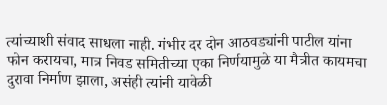त्यांच्याशी संवाद साधला नाही. गंभीर दर दोन आठवड्यांनी पाटील यांना फोन करायचा, मात्र निवड समितीच्या एका निर्णयामुळे या मैत्रीत कायमचा दुरावा निर्माण झाला, असंही त्यांनी यावेळी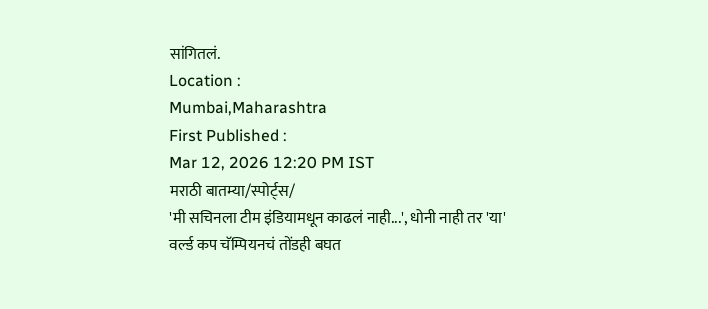सांगितलं.
Location :
Mumbai,Maharashtra
First Published :
Mar 12, 2026 12:20 PM IST
मराठी बातम्या/स्पोर्ट्स/
'मी सचिनला टीम इंडियामधून काढलं नाही...', धोनी नाही तर 'या' वर्ल्ड कप चॅम्पियनचं तोंडही बघत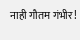नाही गौतम गंभीर!